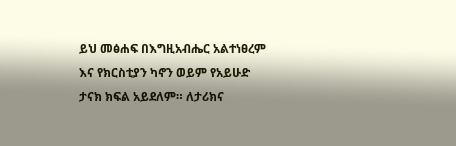ይህ መፅሐፍ በእግዚአብሔር አልተነፀረም እና የክርስቲያን ካኖን ወይም የአይሁድ ታናክ ክፍል አይደለም። ለታሪክና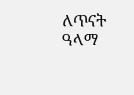ለጥናት ዓላማ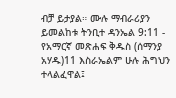ብቻ ይታያል። ሙሉ ማብራሪያን ይመልከቱ ትንቢተ ዳንኤል 9:11 - የአማርኛ መጽሐፍ ቅዱስ (ሰማንያ አሃዱ)11 እስራኤልም ሁሉ ሕግህን ተላልፈዋል፤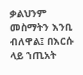ቃልህንም መስማትን እንቢ ብለዋል፤ በእርሱ ላይ ኀጢአት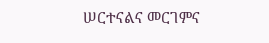ሠርተናልና መርገምና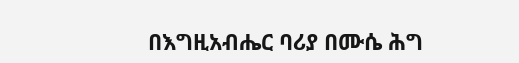በእግዚአብሔር ባሪያ በሙሴ ሕግ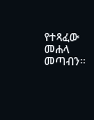የተጻፈው መሐላ መጣብን።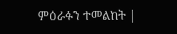ምዕራፉን ተመልከት |